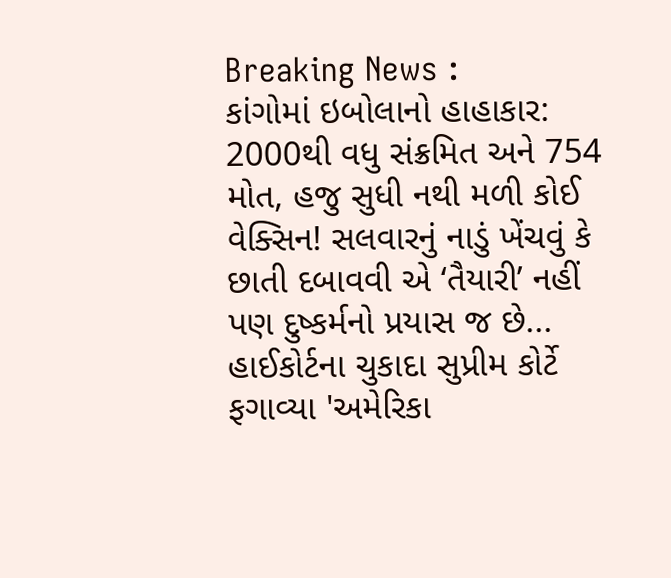Breaking News :
કાંગોમાં ઇબોલાનો હાહાકાર: 2000થી વધુ સંક્રમિત અને 754 મોત, હજુ સુધી નથી મળી કોઈ વેક્સિન! સલવારનું નાડું ખેંચવું કે છાતી દબાવવી એ ‘તૈયારી’ નહીં પણ દુષ્કર્મનો પ્રયાસ જ છે... હાઈકોર્ટના ચુકાદા સુપ્રીમ કોર્ટે ફગાવ્યા 'અમેરિકા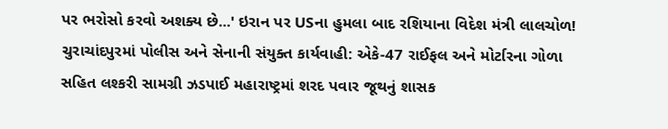પર ભરોસો કરવો અશક્ય છે...' ઇરાન પર USના હુમલા બાદ રશિયાના વિદેશ મંત્રી લાલચોળ! ચુરાચાંદપુરમાં પોલીસ અને સેનાની સંયુક્ત કાર્યવાહી: એકે-47 રાઈફલ અને મોર્ટારના ગોળા સહિત લશ્કરી સામગ્રી ઝડપાઈ મહારાષ્ટ્રમાં શરદ પવાર જૂથનું શાસક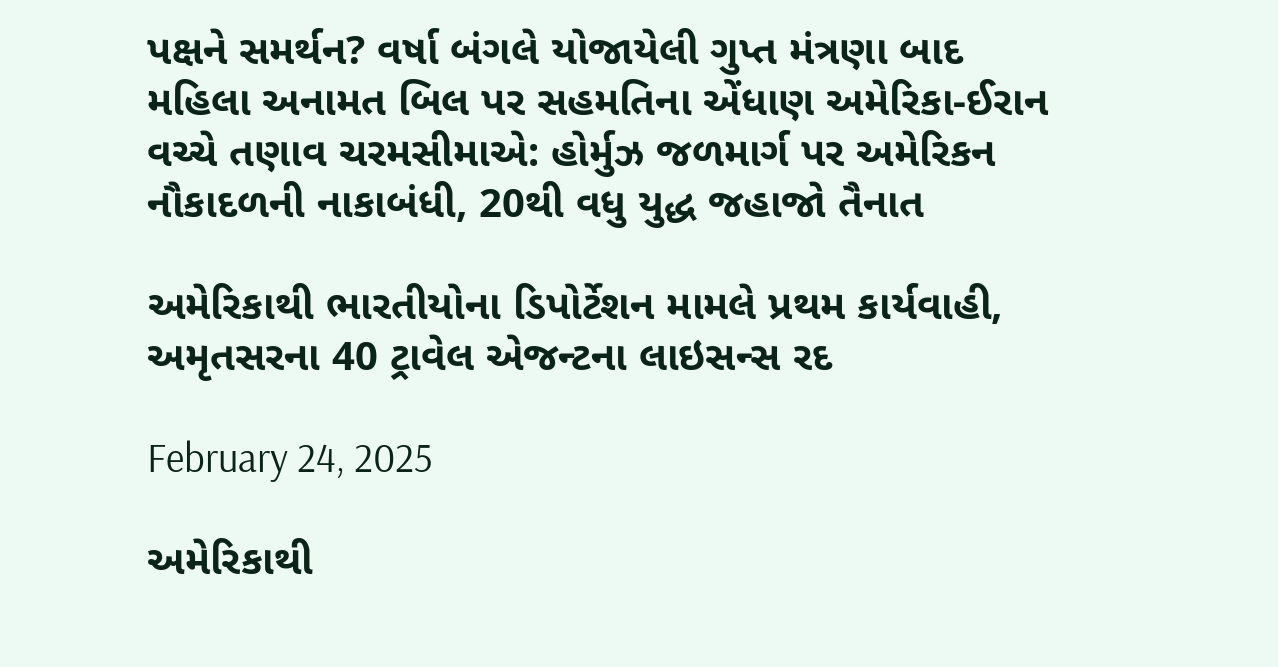પક્ષને સમર્થન? વર્ષા બંગલે યોજાયેલી ગુપ્ત મંત્રણા બાદ મહિલા અનામત બિલ પર સહમતિના એંધાણ અમેરિકા-ઈરાન વચ્ચે તણાવ ચરમસીમાએ: હોર્મુઝ જળમાર્ગ પર અમેરિકન નૌકાદળની નાકાબંધી, 20થી વધુ યુદ્ધ જહાજો તૈનાત

અમેરિકાથી ભારતીયોના ડિપોર્ટેશન મામલે પ્રથમ કાર્યવાહી, અમૃતસરના 40 ટ્રાવેલ એજન્ટના લાઇસન્સ રદ

February 24, 2025

અમેરિકાથી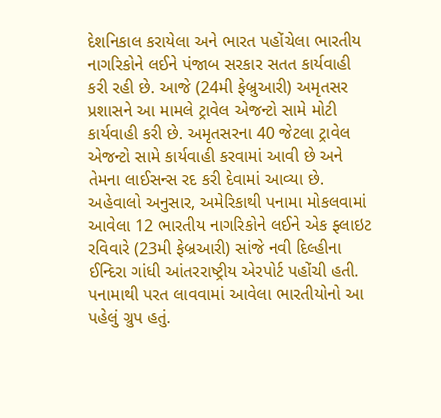દેશનિકાલ કરાયેલા અને ભારત પહોંચેલા ભારતીય નાગરિકોને લઈને પંજાબ સરકાર સતત કાર્યવાહી કરી રહી છે. આજે (24મી ફેબ્રુઆરી) અમૃતસર પ્રશાસને આ મામલે ટ્રાવેલ એજન્ટો સામે મોટી કાર્યવાહી કરી છે. અમૃતસરના 40 જેટલા ટ્રાવેલ એજન્ટો સામે કાર્યવાહી કરવામાં આવી છે અને તેમના લાઈસન્સ રદ કરી દેવામાં આવ્યા છે. અહેવાલો અનુસાર, અમેરિકાથી પનામા મોકલવામાં આવેલા 12 ભારતીય નાગરિકોને લઈને એક ફ્લાઇટ રવિવારે (23મી ફેબ્રઆરી) સાંજે નવી દિલ્હીના ઈન્દિરા ગાંધી આંતરરાષ્ટ્રીય એરપોર્ટ પહોંચી હતી. પનામાથી પરત લાવવામાં આવેલા ભારતીયોનો આ પહેલું ગ્રુપ હતું.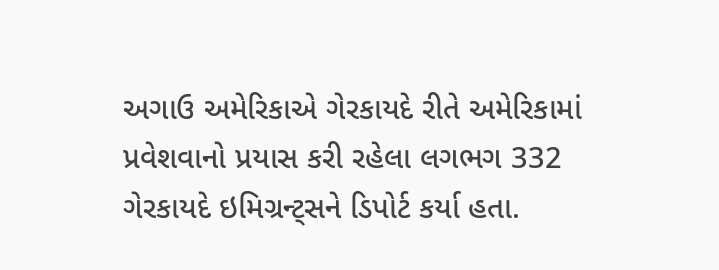અગાઉ અમેરિકાએ ગેરકાયદે રીતે અમેરિકામાં પ્રવેશવાનો પ્રયાસ કરી રહેલા લગભગ 332 ગેરકાયદે ઇમિગ્રન્ટ્સને ડિપોર્ટ કર્યા હતા.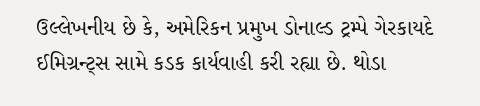ઉલ્લેખનીય છે કે, અમેરિકન પ્રમુખ ડોનાલ્ડ ટ્રમ્પે ગેરકાયદે ઈમિગ્રન્ટ્સ સામે કડક કાર્યવાહી કરી રહ્યા છે. થોડા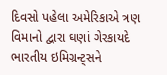દિવસો પહેલા અમેરિકાએ ત્રણ વિમાનો દ્વારા ઘણાં ગેરકાયદે ભારતીય ઇમિગ્રન્ટ્સને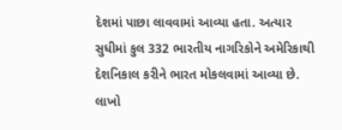દેશમાં પાછા લાવવામાં આવ્યા હતા. અત્યાર સુધીમાં કુલ 332 ભારતીય નાગરિકોને અમેરિકાથી દેશનિકાલ કરીને ભારત મોકલવામાં આવ્યા છે.  લાખો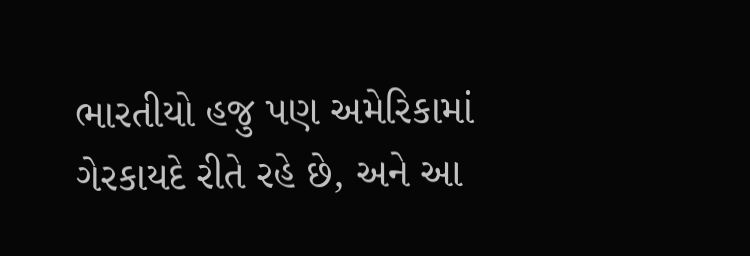ભારતીયો હજુ પણ અમેરિકામાં ગેરકાયદે રીતે રહે છે, અને આ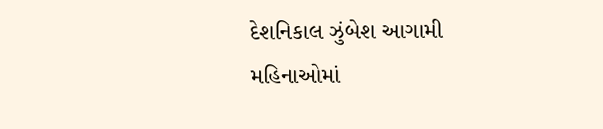દેશનિકાલ ઝુંબેશ આગામી મહિનાઓમાં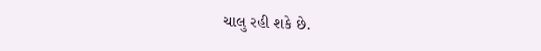ચાલુ રહી શકે છે.